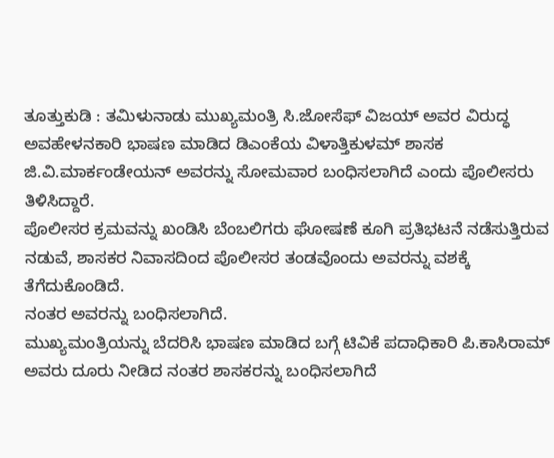ತೂತ್ತುಕುಡಿ : ತಮಿಳುನಾಡು ಮುಖ್ಯಮಂತ್ರಿ ಸಿ.ಜೋಸೆಫ್ ವಿಜಯ್ ಅವರ ವಿರುದ್ಧ ಅವಹೇಳನಕಾರಿ ಭಾಷಣ ಮಾಡಿದ ಡಿಎಂಕೆಯ ವಿಳಾತ್ತಿಕುಳಮ್ ಶಾಸಕ ಜಿ.ವಿ.ಮಾರ್ಕಂಡೇಯನ್ ಅವರನ್ನು ಸೋಮವಾರ ಬಂಧಿಸಲಾಗಿದೆ ಎಂದು ಪೊಲೀಸರು ತಿಳಿಸಿದ್ದಾರೆ.
ಪೊಲೀಸರ ಕ್ರಮವನ್ನು ಖಂಡಿಸಿ ಬೆಂಬಲಿಗರು ಘೋಷಣೆ ಕೂಗಿ ಪ್ರತಿಭಟನೆ ನಡೆಸುತ್ತಿರುವ ನಡುವೆ, ಶಾಸಕರ ನಿವಾಸದಿಂದ ಪೊಲೀಸರ ತಂಡವೊಂದು ಅವರನ್ನು ವಶಕ್ಕೆ ತೆಗೆದುಕೊಂಡಿದೆ.
ನಂತರ ಅವರನ್ನು ಬಂಧಿಸಲಾಗಿದೆ.
ಮುಖ್ಯಮಂತ್ರಿಯನ್ನು ಬೆದರಿಸಿ ಭಾಷಣ ಮಾಡಿದ ಬಗ್ಗೆ ಟಿವಿಕೆ ಪದಾಧಿಕಾರಿ ಪಿ.ಕಾಸಿರಾಮ್ ಅವರು ದೂರು ನೀಡಿದ ನಂತರ ಶಾಸಕರನ್ನು ಬಂಧಿಸಲಾಗಿದೆ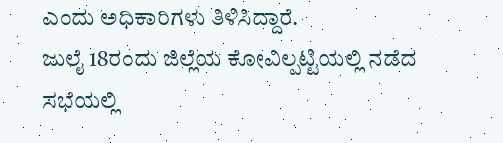ಎಂದು ಅಧಿಕಾರಿಗಳು ತಿಳಿಸಿದ್ದಾರೆ.
ಜುಲೈ 18ರಂದು ಜಿಲ್ಲೆಯ ಕೋವಿಲ್ಪಟ್ಟಿಯಲ್ಲಿ ನಡೆದ ಸಭೆಯಲ್ಲಿ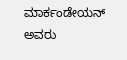ಮಾರ್ಕಂಡೇಯನ್ ಅವರು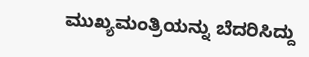ಮುಖ್ಯಮಂತ್ರಿಯನ್ನು ಬೆದರಿಸಿದ್ದು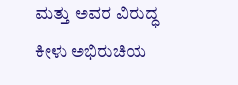ಮತ್ತು ಅವರ ವಿರುದ್ಧ ಕೀಳು ಅಭಿರುಚಿಯ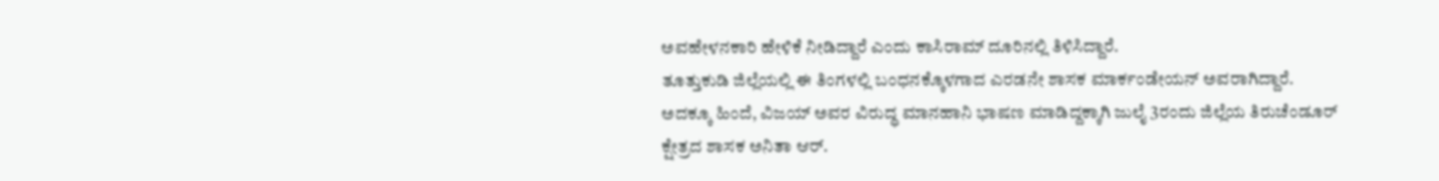ಅವಹೇಳನಕಾರಿ ಹೇಳಿಕೆ ನೀಡಿದ್ದಾರೆ ಎಂದು ಕಾಸಿರಾಮ್ ದೂರಿನಲ್ಲಿ ತಿಳಿಸಿದ್ದಾರೆ.
ತೂತ್ತುಕುಡಿ ಜಿಲ್ಲೆಯಲ್ಲಿ ಈ ತಿಂಗಳಲ್ಲಿ ಬಂಧನಕ್ಕೊಳಗಾದ ಎರಡನೇ ಶಾಸಕ ಮಾರ್ಕಂಡೇಯನ್ ಅವರಾಗಿದ್ದಾರೆ. ಅದಕ್ಕೂ ಹಿಂದೆ, ವಿಜಯ್ ಅವರ ವಿರುದ್ಧ ಮಾನಹಾನಿ ಭಾಷಣ ಮಾಡಿದ್ದಕ್ಕಾಗಿ ಜುಲೈ 3ರಂದು ಜಿಲ್ಲೆಯ ತಿರುಚೆಂಡೂರ್ ಕ್ಷೇತ್ರದ ಶಾಸಕ ಅನಿತಾ ಆರ್.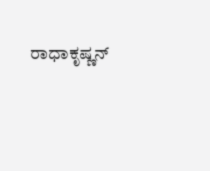ರಾಧಾಕೃಷ್ಣನ್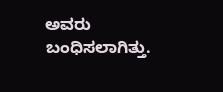ಅವರು ಬಂಧಿಸಲಾಗಿತ್ತು.